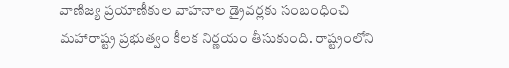వాణిజ్య ప్రయాణీకుల వాహనాల డ్రైవర్లకు సంబంధించి మహారాష్ట్ర ప్రభుత్వం కీలక నిర్ణయం తీసుకుంది. రాష్ట్రంలోని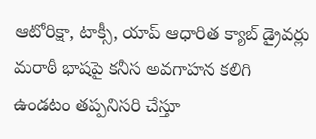ఆటోరిక్షా, టాక్సీ, యాప్ ఆధారిత క్యాబ్ డ్రైవర్లు మరాఠీ భాషపై కనీస అవగాహన కలిగి ఉండటం తప్పనిసరి చేస్తూ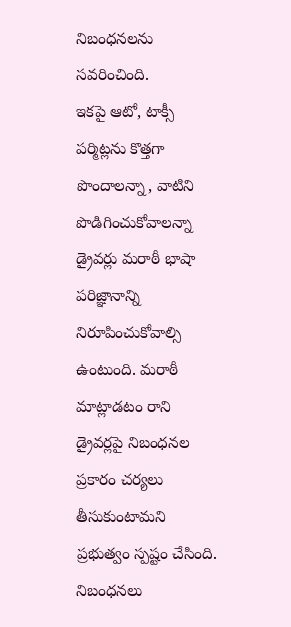నిబంధనలను సవరించింది.
ఇకపై ఆటో, టాక్సీ పర్మిట్లను కొత్తగా పొందాలన్నా, వాటిని పొడిగించుకోవాలన్నా డ్రైవర్లు మరాఠీ భాషా పరిజ్ఞానాన్ని నిరూపించుకోవాల్సి ఉంటుంది. మరాఠీ మాట్లాడటం రాని డ్రైవర్లపై నిబంధనల ప్రకారం చర్యలు తీసుకుంటామని ప్రభుత్వం స్పష్టం చేసింది. నిబంధనలు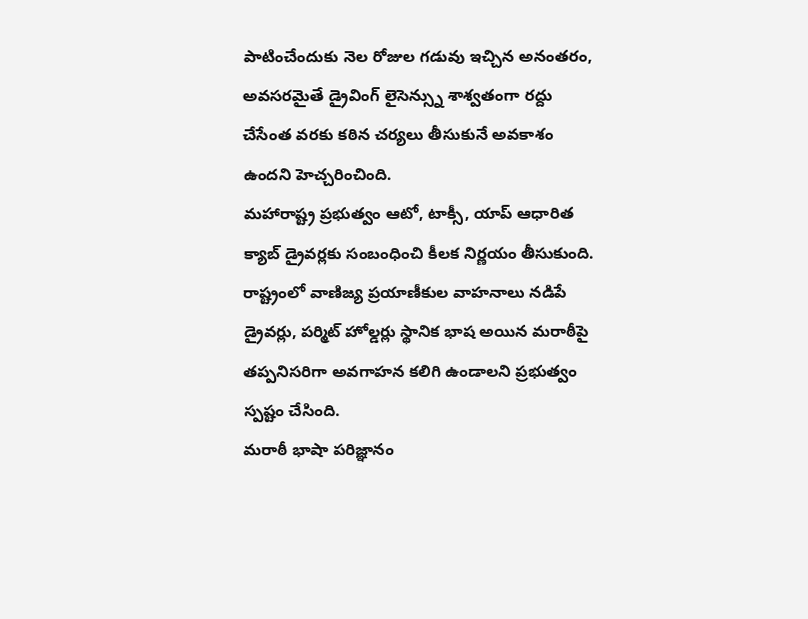పాటించేందుకు నెల రోజుల గడువు ఇచ్చిన అనంతరం, అవసరమైతే డ్రైవింగ్ లైసెన్స్ను శాశ్వతంగా రద్దు చేసేంత వరకు కఠిన చర్యలు తీసుకునే అవకాశం ఉందని హెచ్చరించింది.
మహారాష్ట్ర ప్రభుత్వం ఆటో, టాక్సీ, యాప్ ఆధారిత క్యాబ్ డ్రైవర్లకు సంబంధించి కీలక నిర్ణయం తీసుకుంది. రాష్ట్రంలో వాణిజ్య ప్రయాణీకుల వాహనాలు నడిపే డ్రైవర్లు, పర్మిట్ హోల్డర్లు స్థానిక భాష అయిన మరాఠీపై తప్పనిసరిగా అవగాహన కలిగి ఉండాలని ప్రభుత్వం స్పష్టం చేసింది.
మరాఠీ భాషా పరిజ్ఞానం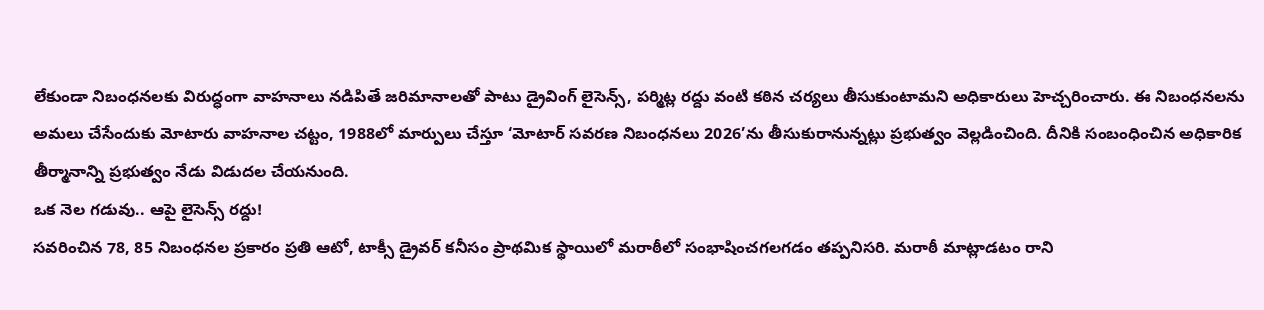లేకుండా నిబంధనలకు విరుద్ధంగా వాహనాలు నడిపితే జరిమానాలతో పాటు డ్రైవింగ్ లైసెన్స్, పర్మిట్ల రద్దు వంటి కఠిన చర్యలు తీసుకుంటామని అధికారులు హెచ్చరించారు. ఈ నిబంధనలను అమలు చేసేందుకు మోటారు వాహనాల చట్టం, 1988లో మార్పులు చేస్తూ ‘మోటార్ సవరణ నిబంధనలు 2026’ను తీసుకురానున్నట్లు ప్రభుత్వం వెల్లడించింది. దీనికి సంబంధించిన అధికారిక తీర్మానాన్ని ప్రభుత్వం నేడు విడుదల చేయనుంది.
ఒక నెల గడువు.. ఆపై లైసెన్స్ రద్దు!
సవరించిన 78, 85 నిబంధనల ప్రకారం ప్రతి ఆటో, టాక్సీ డ్రైవర్ కనీసం ప్రాథమిక స్థాయిలో మరాఠీలో సంభాషించగలగడం తప్పనిసరి. మరాఠీ మాట్లాడటం రాని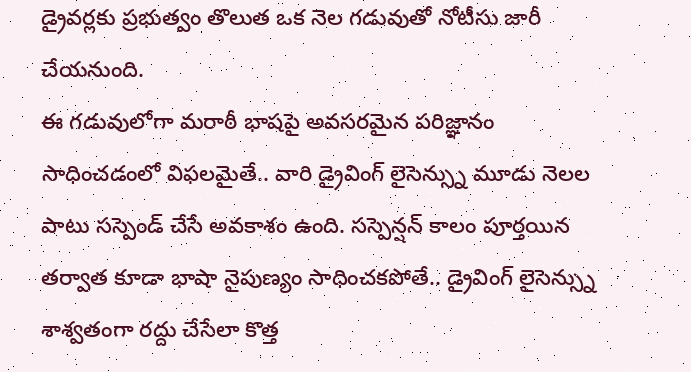డ్రైవర్లకు ప్రభుత్వం తొలుత ఒక నెల గడువుతో నోటీసు జారీ చేయనుంది.
ఈ గడువులోగా మరాఠీ భాషపై అవసరమైన పరిజ్ఞానం సాధించడంలో విఫలమైతే.. వారి డ్రైవింగ్ లైసెన్స్ను మూడు నెలల పాటు సస్పెండ్ చేసే అవకాశం ఉంది. సస్పెన్షన్ కాలం పూర్తయిన తర్వాత కూడా భాషా నైపుణ్యం సాధించకపోతే.. డ్రైవింగ్ లైసెన్స్ను శాశ్వతంగా రద్దు చేసేలా కొత్త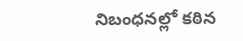నిబంధనల్లో కఠిన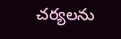చర్యలను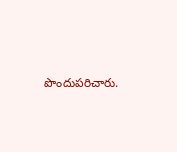పొందుపరిచారు.